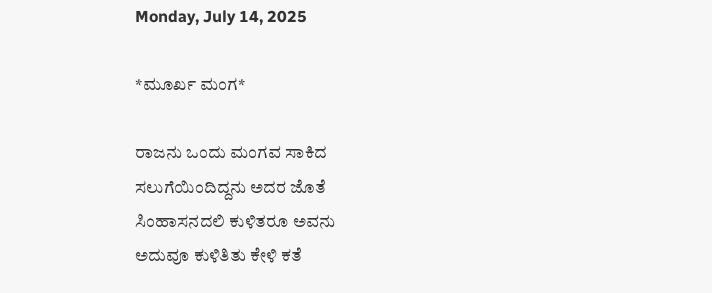Monday, July 14, 2025

*ಮೂರ್ಖ ಮಂಗ*

ರಾಜನು ಒಂದು ಮಂಗವ ಸಾಕಿದ
ಸಲುಗೆಯಿಂದಿದ್ದನು ಅದರ ಜೊತೆ
ಸಿಂಹಾಸನದಲಿ ಕುಳಿತರೂ ಅವನು
ಅದುವೂ ಕುಳಿತಿತು ಕೇಳಿ ಕತೆ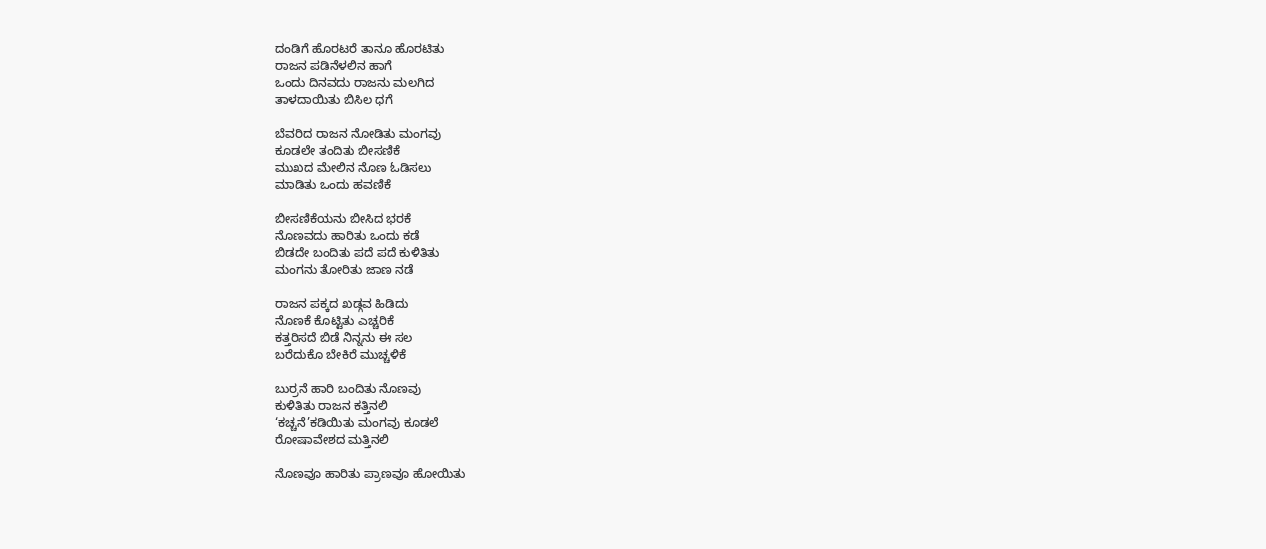ದಂಡಿಗೆ ಹೊರಟರೆ ತಾನೂ ಹೊರಟಿತು
ರಾಜನ ಪಡಿನೆಳಲಿನ ಹಾಗೆ
ಒಂದು ದಿನವದು ರಾಜನು ಮಲಗಿದ
ತಾಳದಾಯಿತು ಬಿಸಿಲ ಧಗೆ

ಬೆವರಿದ ರಾಜನ ನೋಡಿತು ಮಂಗವು
ಕೂಡಲೇ ತಂದಿತು ಬೀಸಣಿಕೆ
ಮುಖದ ಮೇಲಿನ ನೊಣ ಓಡಿಸಲು
ಮಾಡಿತು ಒಂದು ಹವಣಿಕೆ

ಬೀಸಣಿಕೆಯನು ಬೀಸಿದ ಭರಕೆ
ನೊಣವದು ಹಾರಿತು ಒಂದು ಕಡೆ
ಬಿಡದೇ ಬಂದಿತು ಪದೆ ಪದೆ ಕುಳಿತಿತು
ಮಂಗನು ತೋರಿತು ಜಾಣ ನಡೆ

ರಾಜನ ಪಕ್ಕದ ಖಡ್ಗವ ಹಿಡಿದು
ನೊಣಕೆ ಕೊಟ್ಟಿತು ಎಚ್ಚರಿಕೆ
ಕತ್ತರಿಸದೆ ಬಿಡೆ ನಿನ್ನನು ಈ ಸಲ
ಬರೆದುಕೊ ಬೇಕಿರೆ ಮುಚ್ಚಳಿಕೆ

ಬುರ್ರನೆ ಹಾರಿ ಬಂದಿತು ನೊಣವು
ಕುಳಿತಿತು ರಾಜನ ಕತ್ತಿನಲಿ
‘ಕಚ್ಚನೆ’ಕಡಿಯಿತು ಮಂಗವು ಕೂಡಲೆ
ರೋಷಾವೇಶದ ಮತ್ತಿನಲಿ

ನೊಣವೂ ಹಾರಿತು ಪ್ರಾಣವೂ ಹೋಯಿತು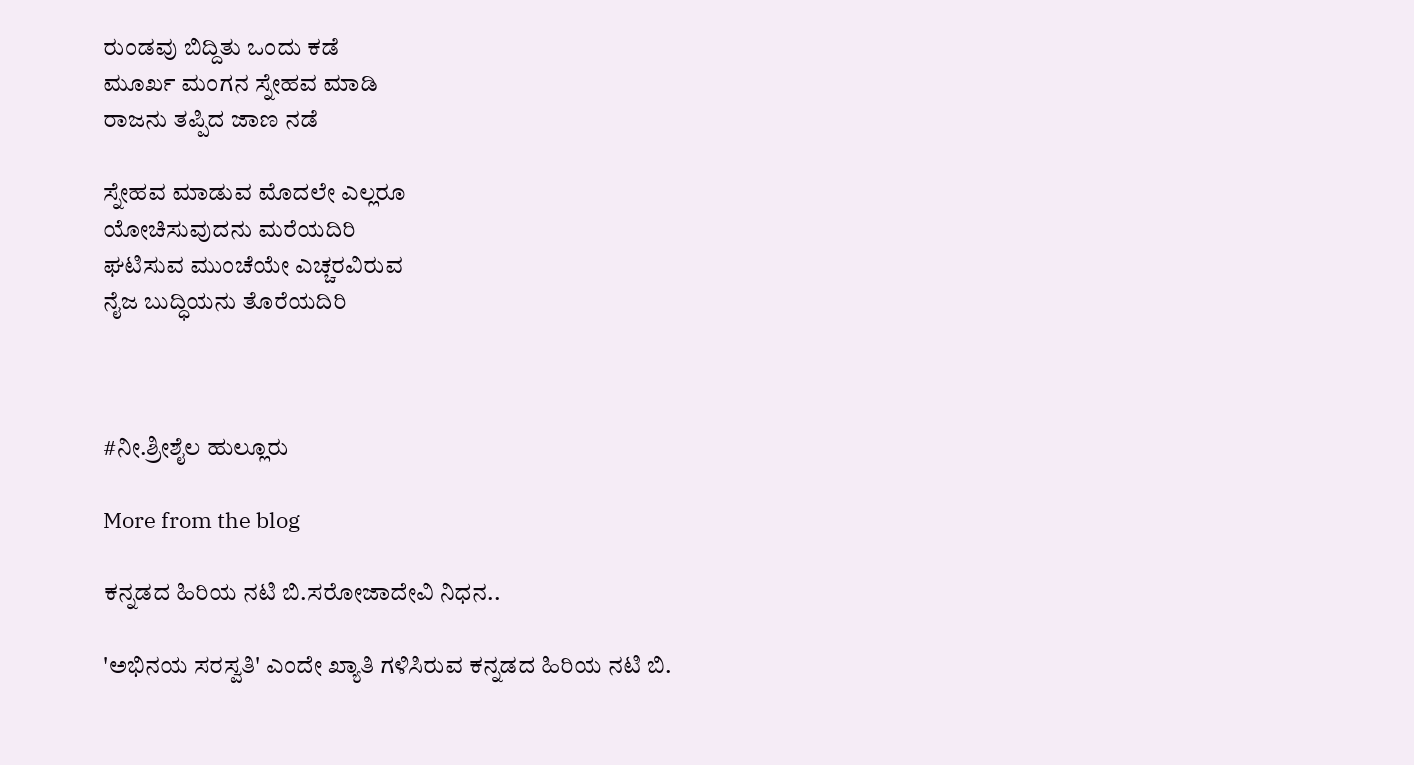ರುಂಡವು ಬಿದ್ದಿತು ಒಂದು ಕಡೆ
ಮೂರ್ಖ ಮಂಗನ ಸ್ನೇಹವ ಮಾಡಿ
ರಾಜನು ತಪ್ಪಿದ ಜಾಣ ನಡೆ

ಸ್ನೇಹವ ಮಾಡುವ ಮೊದಲೇ ಎಲ್ಲರೂ
ಯೋಚಿಸುವುದನು ಮರೆಯದಿರಿ
ಘಟಿಸುವ ಮುಂಚೆಯೇ ಎಚ್ಚರವಿರುವ
ನೈಜ ಬುದ್ಧಿಯನು ತೊರೆಯದಿರಿ



#ನೀ.ಶ್ರೀಶೈಲ ಹುಲ್ಲೂರು

More from the blog

ಕನ್ನಡದ ಹಿರಿಯ ನಟಿ ಬಿ.ಸರೋಜಾದೇವಿ ನಿಧನ..

'ಅಭಿನಯ ಸರಸ್ವತಿ' ಎಂದೇ ಖ್ಯಾತಿ ಗಳಿಸಿರುವ ಕನ್ನಡದ ಹಿರಿಯ ನಟಿ ಬಿ.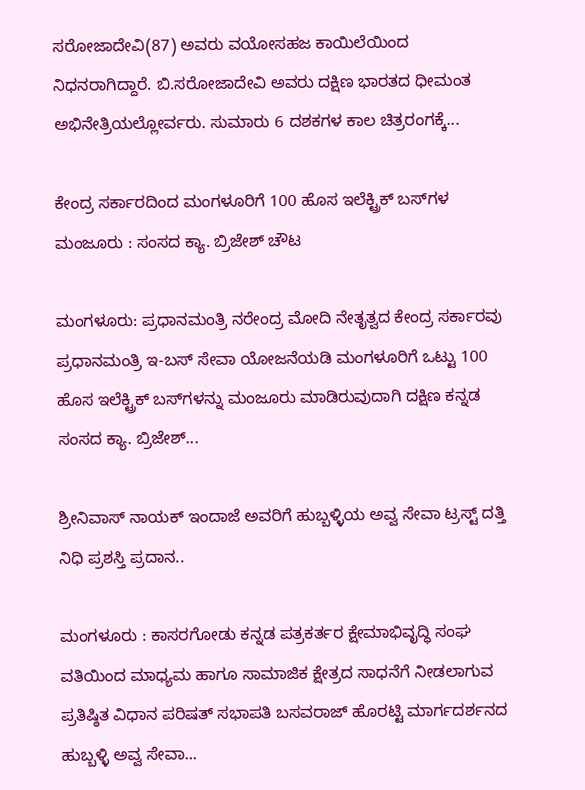ಸರೋಜಾದೇವಿ(87) ಅವರು ವಯೋಸಹಜ ಕಾಯಿಲೆಯಿಂದ ನಿಧನರಾಗಿದ್ದಾರೆ. ಬಿ.ಸರೋಜಾದೇವಿ ಅವರು ದಕ್ಷಿಣ ಭಾರತದ ಧೀಮಂತ ಅಭಿನೇತ್ರಿಯಲ್ಲೋರ್ವರು. ಸುಮಾರು 6 ದಶಕಗಳ ಕಾಲ ಚಿತ್ರರಂಗಕ್ಕೆ...

ಕೇಂದ್ರ ಸರ್ಕಾರದಿಂದ ಮಂಗಳೂರಿಗೆ 100 ಹೊಸ ಇಲೆಕ್ಟ್ರಿಕ್‌ ಬಸ್‌ಗಳ ಮಂಜೂರು : ಸಂಸದ ಕ್ಯಾ. ಬ್ರಿಜೇಶ್‌ ಚೌಟ

ಮಂಗಳೂರು: ಪ್ರಧಾನಮಂತ್ರಿ ನರೇಂದ್ರ ಮೋದಿ ನೇತೃತ್ವದ ಕೇಂದ್ರ ಸರ್ಕಾರವು ಪ್ರಧಾನಮಂತ್ರಿ ಇ-ಬಸ್ ಸೇವಾ ಯೋಜನೆಯಡಿ ಮಂಗಳೂರಿಗೆ ಒಟ್ಟು 100 ಹೊಸ ಇಲೆಕ್ಟ್ರಿಕ್‌ ಬಸ್‌ಗಳನ್ನು ಮಂಜೂರು ಮಾಡಿರುವುದಾಗಿ ದಕ್ಷಿಣ ಕನ್ನಡ ಸಂಸದ ಕ್ಯಾ. ಬ್ರಿಜೇಶ್‌...

ಶ್ರೀನಿವಾಸ್ ನಾಯಕ್ ಇಂದಾಜೆ ಅವರಿಗೆ ಹುಬ್ಬಳ್ಳಿಯ ಅವ್ವ ಸೇವಾ ಟ್ರಸ್ಟ್ ದತ್ತಿ ನಿಧಿ ಪ್ರಶಸ್ತಿ ಪ್ರದಾನ..

ಮಂಗಳೂರು : ಕಾಸರಗೋಡು ಕನ್ನಡ ಪತ್ರಕರ್ತರ ಕ್ಷೇಮಾಭಿವೃದ್ಧಿ ಸಂಘ ವತಿಯಿಂದ ಮಾಧ್ಯಮ ಹಾಗೂ ಸಾಮಾಜಿಕ ಕ್ಷೇತ್ರದ ಸಾಧನೆಗೆ ನೀಡಲಾಗುವ ಪ್ರತಿಷ್ಠಿತ ವಿಧಾನ ಪರಿಷತ್ ಸಭಾಪತಿ ಬಸವರಾಜ್ ಹೊರಟ್ಟಿ ಮಾರ್ಗದರ್ಶನದ ಹುಬ್ಬಳ್ಳಿ ಅವ್ವ ಸೇವಾ...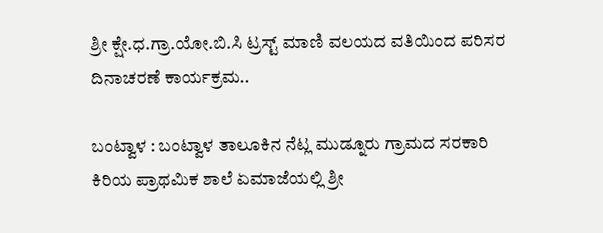ಶ್ರೀ ಕ್ಷೇ.ಧ.ಗ್ರಾ.ಯೋ.ಬಿ.ಸಿ ಟ್ರಸ್ಟ್ ಮಾಣಿ ವಲಯದ ವತಿಯಿಂದ ಪರಿಸರ ದಿನಾಚರಣೆ ಕಾರ್ಯಕ್ರಮ..

ಬಂಟ್ವಾಳ : ಬಂಟ್ವಾಳ ತಾಲೂಕಿನ ನೆಟ್ಲ ಮುಡ್ನೂರು ಗ್ರಾಮದ ಸರಕಾರಿ ಕಿರಿಯ ಪ್ರಾಥಮಿಕ ಶಾಲೆ ಏಮಾಜೆಯಲ್ಲಿ ಶ್ರೀ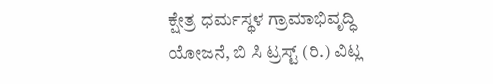ಕ್ಷೇತ್ರ ಧರ್ಮಸ್ಥಳ ಗ್ರಾಮಾಭಿವೃದ್ಧಿ ಯೋಜನೆ, ಬಿ ಸಿ ಟ್ರಸ್ಟ್ (ರಿ.) ವಿಟ್ಲ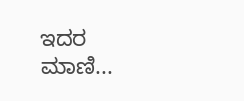ಇದರ ಮಾಣಿ...